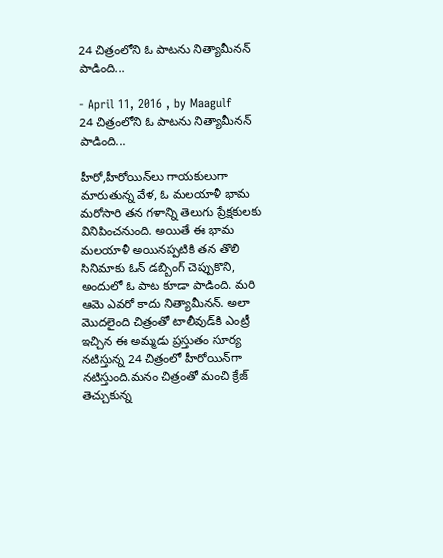24 చిత్రంలోని ఓ పాటను నిత్యామీనన్‌ పాడింది...

- April 11, 2016 , by Maagulf
24 చిత్రంలోని ఓ పాటను నిత్యామీనన్‌ పాడింది...

హీరో,హీరోయిన్‌లు గాయకులుగా మారుతున్న వేళ, ఓ మలయాళీ భామ మరోసారి తన గళాన్ని తెలుగు ప్రేక్షకులకు వినిపించనుంది. అయితే ఈ భామ మలయాళీ అయినప్పటికి తన తొలి సినిమాకు ఓన్‌ డబ్బింగ్‌ చెప్పుకొని, అందులో ఓ పాట కూడా పాడింది. మరి ఆమె ఎవరో కాదు నిత్యామీనన్‌. అలా మొదలైంది చిత్రంతో టాలీవుడ్‌కి ఎంట్రీ ఇచ్చిన ఈ అమ్మడు ప్రస్తుతం సూర్య నటిస్తున్న 24 చిత్రంలో హీరోయిన్‌గా నటిస్తుంది.మనం చిత్రంతో మంచి క్రేజ్ తెచ్చుకున్న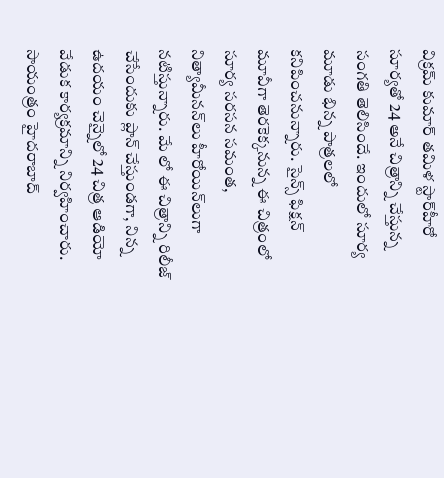విక్రమ్‌ కుమార్‌ తమిళ స్టార్‌హీరో సూర్యతో 24 అనే చిత్రాన్ని చేస్తున్న సంగతి తెలిసిందే. ఇందులో సూర్య మూడు భిన్న పాత్రలలో కనిపించనున్నారు. సైన్స్‌ ఫిక్షన్‌ మూవీగా తెరకెక్కనున్న ఈ చిత్రంలో సూర్య సరసన సమంత, నిత్యామీనన్‌లు హీరోయిన్‌లుగా నటిస్తున్నారు. మే లో ఈ చిత్రాన్ని రిలీజ్ చేసేందుకు ప్లాన్‌ చేస్తుండగా, నిన్న ఉదయం చెన్నైలో 24 చిత్ర ఆడియో వేడుక కార్యక్రమాన్ని నిర్వహించారు. సాయంత్రం హైదరాబాద్‌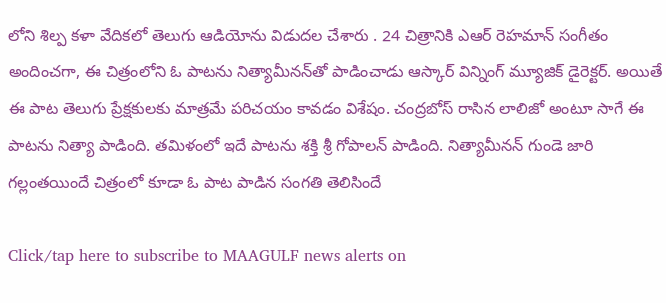లోని శిల్ప కళా వేదికలో తెలుగు ఆడియోను విడుదల చేశారు . 24 చిత్రానికి ఎఆర్‌ రెహమాన్‌ సంగీతం అందించగా, ఈ చిత్రంలోని ఓ పాటను నిత్యామీనన్‌తో పాడించాడు ఆస్కార్ విన్నింగ్ మ్యూజిక్ డైరెక్టర్‌. అయితే ఈ పాట తెలుగు ప్రేక్షకులకు మాత్రమే పరిచయం కావడం విశేషం. చంద్రబోస్ రాసిన లాలిజో అంటూ సాగే ఈ పాటను నిత్యా పాడింది. తమిళంలో ఇదే పాటను శక్తి శ్రీ గోపాలన్‌ పాడింది. నిత్యామీనన్‌ గుండె జారి గల్లంతయిందే చిత్రంలో కూడా ఓ పాట పాడిన సంగతి తెలిసిందే

Click/tap here to subscribe to MAAGULF news alerts on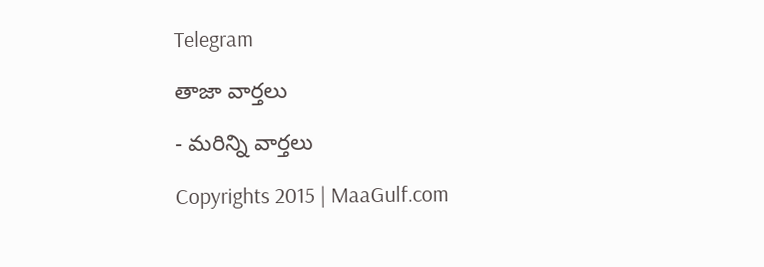Telegram

తాజా వార్తలు

- మరిన్ని వార్తలు

Copyrights 2015 | MaaGulf.com